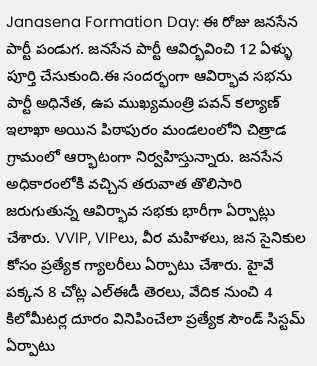Janasena Formation Day: ఈ రోజు జనసేన పార్టీ పండుగ. జనసేన పార్టీ ఆవిర్భవించి 12 ఏళ్ళు పూర్తి చేసుకుంది.ఈ సందర్భంగా ఆవిర్భావ సభను పార్టీ అధినేత, ఉప ముఖ్యమంత్రి పవన్ కల్యాణ్ ఇలాఖా అయిన పిఠాపురం మండలంలోని చిత్రాడ గ్రామంలో ఆర్భాటంగా నిర్వహిస్తున్నారు. జనసేన అధికారంలోకి వచ్చిన తరువాత తొలిసారి జరుగుతున్న ఆవిర్భావ సభకు భారీగా ఏర్పాట్లు చేశారు. VVIP, VIPలు, వీర మహిళలు, జన సైనికుల కోసం ప్రత్యేక గ్యాలరీలు ఏర్పాటు చేశారు. హైవే పక్కన 8 చోట్ల ఎల్ఈడీ తెరలు, వేదిక నుంచి 4 కిలోమీటర్ల దూరం వినిపించేలా ప్రత్యేక సౌండ్ సిస్టమ్ ఏర్పాటు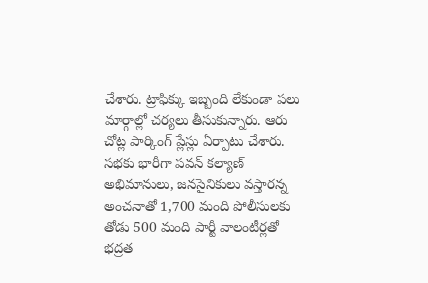చేశారు. ట్రాఫిక్కు ఇబ్బంది లేకుండా పలు మార్గాల్లో చర్యలు తీసుకున్నారు. ఆరు చోట్ల పార్కింగ్ ప్లేస్లు ఏర్పాటు చేశారు. సభకు భారీగా పవన్ కల్యాణ్ అభిమానులు, జనసైనికులు వస్తారన్న అంచనాతో 1,700 మంది పోలీసులకు తోడు 500 మంది పార్టీ వాలంటీర్లతో భద్రత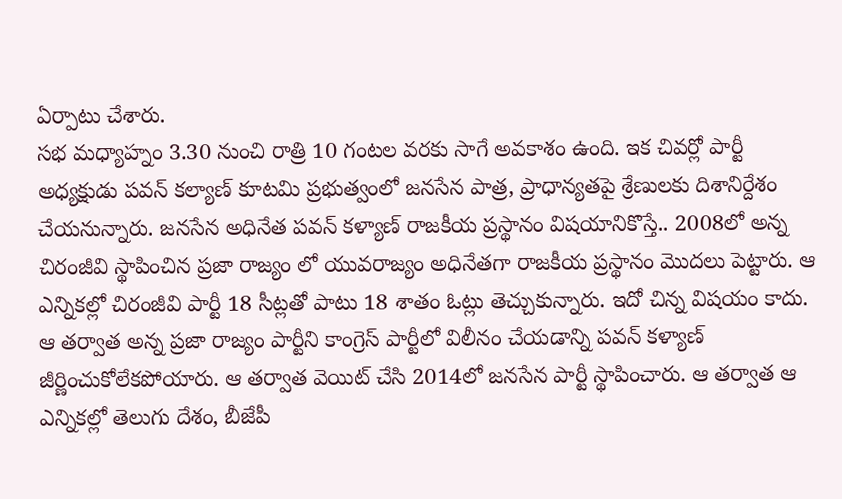ఏర్పాటు చేశారు.
సభ మధ్యాహ్నం 3.30 నుంచి రాత్రి 10 గంటల వరకు సాగే అవకాశం ఉంది. ఇక చివర్లో పార్టీ అధ్యక్షుడు పవన్ కల్యాణ్ కూటమి ప్రభుత్వంలో జనసేన పాత్ర, ప్రాధాన్యతపై శ్రేణులకు దిశానిర్దేశం చేయనున్నారు. జనసేన అధినేత పవన్ కళ్యాణ్ రాజకీయ ప్రస్థానం విషయానికొస్తే.. 2008లో అన్న చిరంజీవి స్థాపించిన ప్రజా రాజ్యం లో యువరాజ్యం అధినేతగా రాజకీయ ప్రస్థానం మొదలు పెట్టారు. ఆ ఎన్నికల్లో చిరంజీవి పార్టీ 18 సీట్లతో పాటు 18 శాతం ఓట్లు తెచ్చుకున్నారు. ఇదో చిన్న విషయం కాదు. ఆ తర్వాత అన్న ప్రజా రాజ్యం పార్టీని కాంగ్రెస్ పార్టీలో విలీనం చేయడాన్ని పవన్ కళ్యాణ్ జీర్ణించుకోలేకపోయారు. ఆ తర్వాత వెయిట్ చేసి 2014లో జనసేన పార్టీ స్థాపించారు. ఆ తర్వాత ఆ ఎన్నికల్లో తెలుగు దేశం, బీజేపీ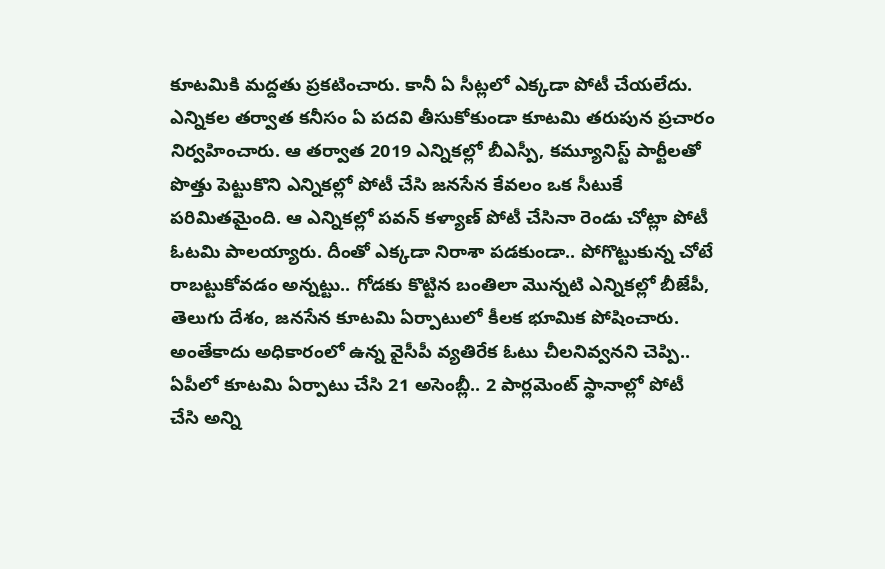కూటమికి మద్దతు ప్రకటించారు. కానీ ఏ సీట్లలో ఎక్కడా పోటీ చేయలేదు. ఎన్నికల తర్వాత కనీసం ఏ పదవి తీసుకోకుండా కూటమి తరుపున ప్రచారం నిర్వహించారు. ఆ తర్వాత 2019 ఎన్నికల్లో బీఎస్పీ, కమ్యూనిస్ట్ పార్టీలతో పొత్తు పెట్టుకొని ఎన్నికల్లో పోటీ చేసి జనసేన కేవలం ఒక సీటుకే పరిమితమైంది. ఆ ఎన్నికల్లో పవన్ కళ్యాణ్ పోటీ చేసినా రెండు చోట్లా పోటీ ఓటమి పాలయ్యారు. దీంతో ఎక్కడా నిరాశా పడకుండా.. పోగొట్టుకున్న చోటే రాబట్టుకోవడం అన్నట్టు.. గోడకు కొట్టిన బంతిలా మొన్నటి ఎన్నికల్లో బీజేపీ, తెలుగు దేశం, జనసేన కూటమి ఏర్పాటులో కీలక భూమిక పోషించారు.
అంతేకాదు అధికారంలో ఉన్న వైసీపీ వ్యతిరేక ఓటు చీలనివ్వనని చెప్పి.. ఏపీలో కూటమి ఏర్పాటు చేసి 21 అసెంబ్లీ.. 2 పార్లమెంట్ స్థానాల్లో పోటీ చేసి అన్ని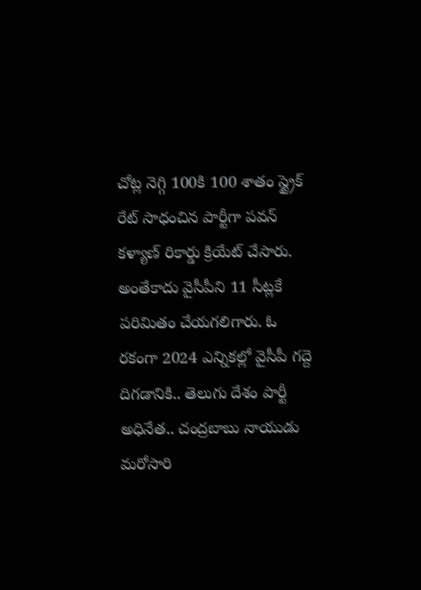చోట్ల నెగ్గి 100కి 100 శాతం స్ట్రైక్ రేట్ సాధంచిన పార్టీగా పవన్ కళ్యాణ్ రికార్డు క్రియేట్ చేసారు. అంతేకాదు వైసీపీని 11 సీట్లకే పరిమితం చేయగలిగారు. ఓ రకంగా 2024 ఎన్నికల్లో వైసీపీ గద్దె దిగడానికి.. తెలుగు దేశం పార్టీ అధినేత.. చంద్రబాబు నాయుడు మరోసారి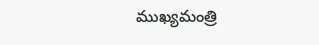ముఖ్యమంత్రి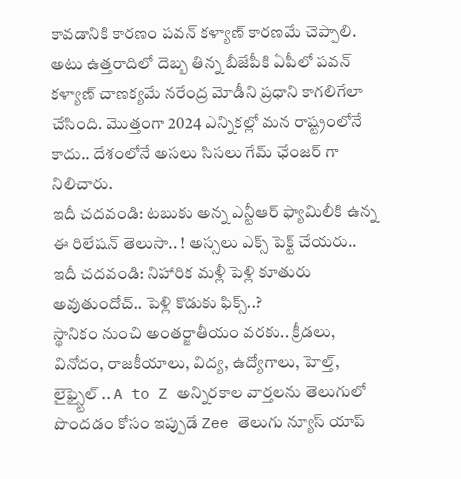కావడానికి కారణం పవన్ కళ్యాణ్ కారణమే చెప్పాలి. అటు ఉత్తరాదిలో దెబ్బ తిన్న బీజేపీకి ఏపీలో పవన్ కళ్యాణ్ చాణక్యమే నరేంద్ర మోడీని ప్రధాని కాగలిగేలా చేసింది. మొత్తంగా 2024 ఎన్నికల్లో మన రాష్ట్రంలోనే కాదు.. దేశంలోనే అసలు సిసలు గేమ్ ఛేంజర్ గా నిలిచారు.
ఇదీ చదవండి: టబుకు అన్న ఎన్టీఆర్ ఫ్యామిలీకి ఉన్న ఈ రిలేషన్ తెలుసా.. ! అస్సలు ఎక్స్ పెక్ట్ చేయరు..
ఇదీ చదవండి: నిహారిక మళ్లీ పెళ్లి కూతురు అవుతుందోచ్.. పెళ్లి కొడుకు ఫిక్స్..?
స్థానికం నుంచి అంతర్జాతీయం వరకు.. క్రీడలు, వినోదం, రాజకీయాలు, విద్య, ఉద్యోగాలు, హెల్త్, లైఫ్స్టైల్ .. A to Z అన్నిరకాల వార్తలను తెలుగులో పొందడం కోసం ఇప్పుడే Zee తెలుగు న్యూస్ యాప్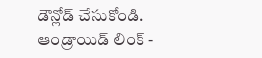డౌన్లోడ్ చేసుకోండి.
ఆండ్రాయిడ్ లింక్ -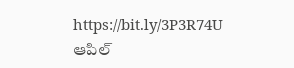https://bit.ly/3P3R74U
ఆపిల్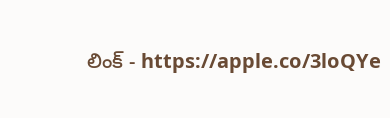లింక్ - https://apple.co/3loQYe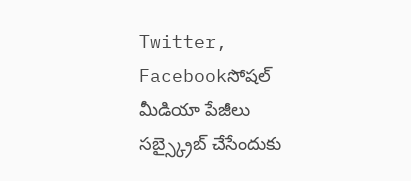Twitter, Facebookసోషల్ మీడియా పేజీలు సబ్స్క్రైబ్ చేసేందుకు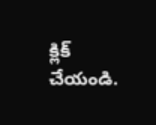క్లిక్ చేయండి.